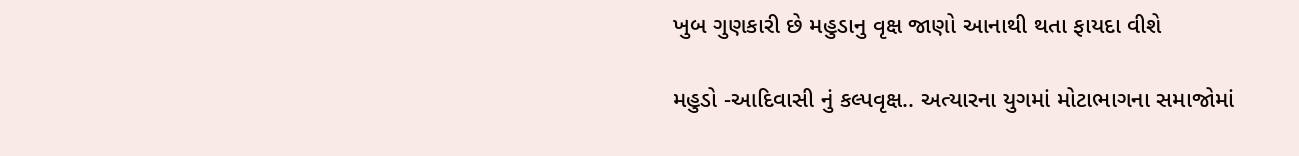ખુબ ગુણકારી છે મહુડાનુ વૃક્ષ જાણો આનાથી થતા ફાયદા વીશે

મહુડો -આદિવાસી નું કલ્પવૃક્ષ.. અત્યારના યુગમાં મોટાભાગના સમાજોમાં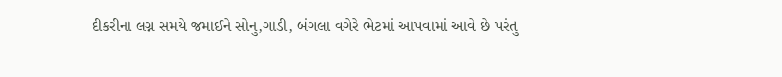દીકરીના લગ્ન સમયે જમાઈને સોનુ,ગાડી, બંગલા વગેરે ભેટમાં આપવામાં આવે છે પરંતુ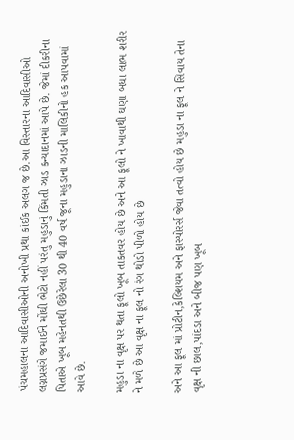પંચમહાલના આદિવાસીઓની અનોખી પ્રથા કાંઈક અલગ જ છે.આ વિસ્તારના આદિવાસીઓ લગ્નપ્રસંગે જમાઈને મોંઘી ભેટો નહીં પરંતુ મહુડાનું કિંમતી ઝાડ કન્યાદાનમાં આપે છે. જેમાં દીકરીના પિતાએ ખૂબ મહેનતથી ઉછેરેલા 30 થી 40 વર્ષ જૂના મહુડાના ઝાડની માલિકીનો હક આપવામાં આવે છે.

મહુડા ના વૃક્ષ પર થતા ફૂલો ખૂબ તાકતવર હોય છે અને આ ફૂલો ને ખાવાથી ઘણા બધા લાભ શરીર ને મળે છે આ વૃક્ષ ના ફૂલ નો રંગ થોડો પીળો હોય છે

અને આ ફૂલ માં પ્રોટીન,કેલ્શિયમ અને ફાસ્પોરર્સ જેવા તત્વો હોય છે મહુડા ના ફૂલ ને સિવાય તેના વૃક્ષ ની છાલ,પાંદડા અને બીજ પણ ખૂબ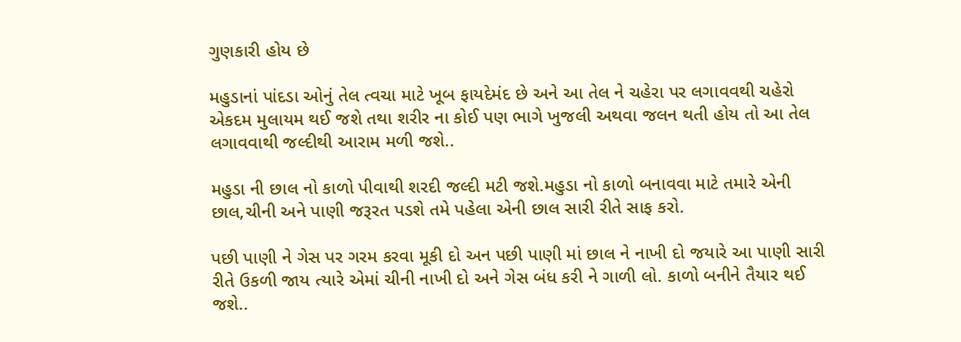ગુણકારી હોય છે

મહુડાનાં પાંદડા ઓનું તેલ ત્વચા માટે ખૂબ ફાયદેમંદ છે અને આ તેલ ને ચહેરા પર લગાવવથી ચહેરો એકદમ મુલાયમ થઈ જશે તથા શરીર ના કોઈ પણ ભાગે ખુજલી અથવા જલન થતી હોય તો આ તેલ લગાવવાથી જલ્દીથી આરામ મળી જશે..

મહુડા ની છાલ નો કાળો પીવાથી શરદી જલ્દી મટી જશે.મહુડા નો કાળો બનાવવા માટે તમારે એની છાલ,ચીની અને પાણી જરૂરત પડશે તમે પહેલા એની છાલ સારી રીતે સાફ કરો.

પછી પાણી ને ગેસ પર ગરમ કરવા મૂકી દો અન પછી પાણી માં છાલ ને નાખી દો જયારે આ પાણી સારી રીતે ઉકળી જાય ત્યારે એમાં ચીની નાખી દો અને ગેસ બંધ કરી ને ગાળી લો. કાળો બનીને તૈયાર થઈ જશે..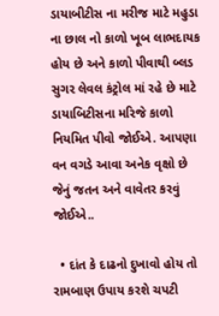ડાયાબીટીસ ના મરીજ માટે મહુડા ના છાલ નો કાળો ખૂબ લાભદાયક હોય છે અને કાળો પીવાથી બ્લડ સુગર લેવલ કંટ્રોલ માં રહે છે માટે ડાયાબિટીસના મરિજે કાળો નિયમિત પીવો જોઈએ. આપણા વન વગડે આવા અનેક વૃક્ષો છે જેનું જતન અને વાવેતર કરવું જોઈએ..

  • દાંત કે દાઢનો દુખાવો હોય તો રામબાણ ઉપાય કરશે ચપટી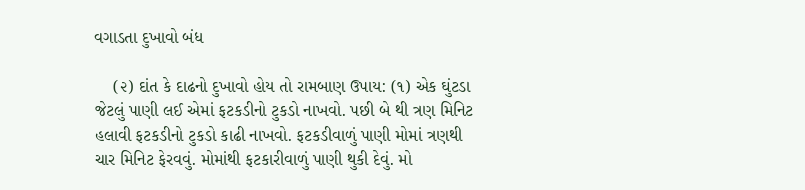વગાડતા દુખાવો બંધ

    (૨) દાંત કે દાઢનો દુખાવો હોય તો રામબાણ ઉપાય: (૧) એક ઘુંટડા જેટલું પાણી લઈ એમાં ફટકડીનો ટુકડો નાખવો. પછી બે થી ત્રણ મિનિટ હલાવી ફટકડીનો ટુકડો કાઢી નાખવો. ફટકડીવાળું પાણી મોમાં ત્રણથી ચાર મિનિટ ફેરવવું. મોમાંથી ફટકારીવાળું પાણી થુકી દેવું. મો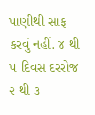પાણીથી સાફ કરવું નહીં. ૪ થી ૫ દિવસ દરરોજ ૨ થી ૩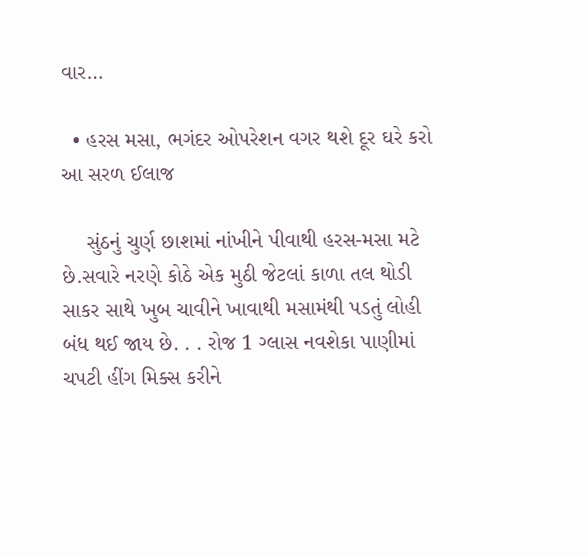વાર…

  • હરસ મસા, ભગંદર ઓપરેશન વગર થશે દૂર ઘરે કરો આ સરળ ઈલાજ

    સુંઠનું ચુર્ણ છાશમાં નાંખીને પીવાથી હરસ-મસા મટે છે.સવારે નરણે કોઠે એક મુઠી જેટલાં કાળા તલ થોડી સાકર સાથે ખુબ ચાવીને ખાવાથી મસામંથી પડતું લોહી બંધ થઈ જાય છે. . . રોજ 1 ગ્લાસ નવશેકા પાણીમાં ચપટી હીંગ મિક્સ કરીને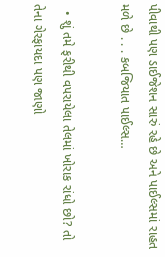પીવાથી પણ ડાઈજેશન સારું રહે છે અને પાઈલ્સમાં રાહત મળે છે . . . કબજિયાત પાઈલ્સ…

  • શું તમે ફરીથી વપરાયેલા તેલમાં ખોરાક રાંધો છો? તો તેના ગેરફાયદા પણ જાણો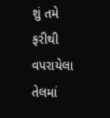શું તમે ફરીથી વપરાયેલા તેલમાં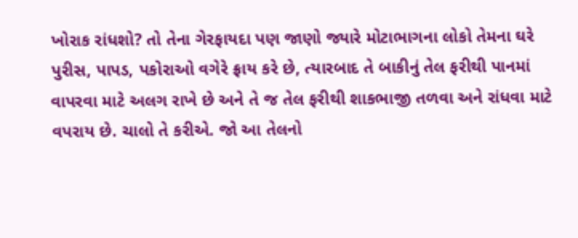ખોરાક રાંધશો? તો તેના ગેરફાયદા પણ જાણો જ્યારે મોટાભાગના લોકો તેમના ઘરે પુરીસ, પાપડ, પકોરાઓ વગેરે ફ્રાય કરે છે, ત્યારબાદ તે બાકીનું તેલ ફરીથી પાનમાં વાપરવા માટે અલગ રાખે છે અને તે જ તેલ ફરીથી શાકભાજી તળવા અને રાંધવા માટે વપરાય છે. ચાલો તે કરીએ. જો આ તેલનો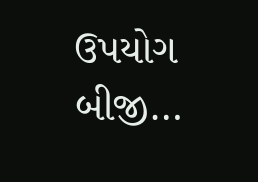ઉપયોગ બીજી…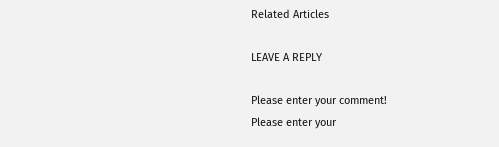Related Articles

LEAVE A REPLY

Please enter your comment!
Please enter your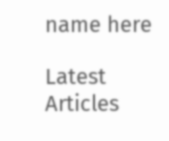name here

Latest Articles